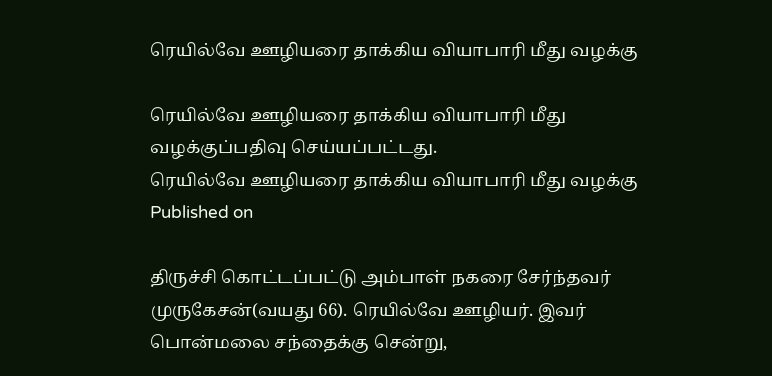ரெயில்வே ஊழியரை தாக்கிய வியாபாரி மீது வழக்கு

ரெயில்வே ஊழியரை தாக்கிய வியாபாரி மீது வழக்குப்பதிவு செய்யப்பட்டது.
ரெயில்வே ஊழியரை தாக்கிய வியாபாரி மீது வழக்கு
Published on

திருச்சி கொட்டப்பட்டு அம்பாள் நகரை சேர்ந்தவர் முருகேசன்(வயது 66). ரெயில்வே ஊழியர். இவர் பொன்மலை சந்தைக்கு சென்று,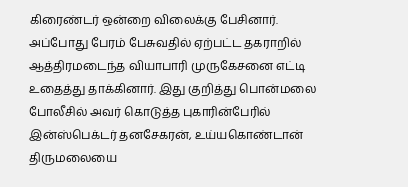கிரைண்டர் ஒன்றை விலைக்கு பேசினார். அப்போது பேரம் பேசுவதில் ஏற்பட்ட தகராறில் ஆத்திரமடைந்த வியாபாரி முருகேசனை எட்டி உதைத்து தாக்கினார். இது குறித்து பொன்மலை போலீசில் அவர் கொடுத்த புகாரின்பேரில் இன்ஸ்பெக்டர் தனசேகரன், உய்யகொண்டான் திருமலையை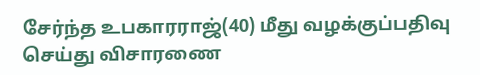சேர்ந்த உபகாரராஜ்(40) மீது வழக்குப்பதிவு செய்து விசாரணை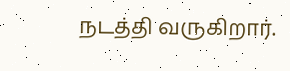நடத்தி வருகிறார்.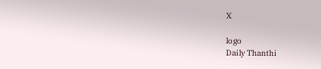X

logo
Daily Thanthi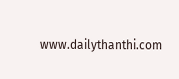www.dailythanthi.com